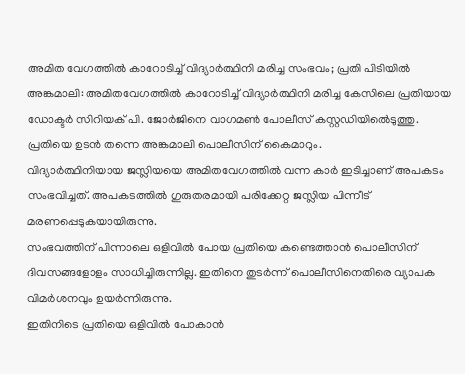അമിത വേഗത്തിൽ കാറോടിച്ച് വിദ്യാർത്ഥിനി മരിച്ച സംഭവം; പ്രതി പിടിയിൽ
അങ്കമാലി: അമിതവേഗത്തിൽ കാറോടിച്ച് വിദ്യാർത്ഥിനി മരിച്ച കേസിലെ പ്രതിയായ ഡോക്ടർ സിറിയക് പി. ജോർജിനെ വാഗമൺ പോലീസ് കസ്റ്റഡിയിൽെടുത്തു. പ്രതിയെ ഉടൻ തന്നെ അങ്കമാലി പൊലീസിന് കൈമാറും.
വിദ്യാർത്ഥിനിയായ ജസ്ലിയയെ അമിതവേഗത്തിൽ വന്ന കാർ ഇടിച്ചാണ് അപകടം സംഭവിച്ചത്. അപകടത്തിൽ ഗുരുതരമായി പരിക്കേറ്റ ജസ്ലിയ പിന്നീട് മരണപ്പെടുകയായിരുന്നു.
സംഭവത്തിന് പിന്നാലെ ഒളിവിൽ പോയ പ്രതിയെ കണ്ടെത്താൻ പൊലീസിന് ദിവസങ്ങളോളം സാധിച്ചിരുന്നില്ല. ഇതിനെ തുടർന്ന് പൊലീസിനെതിരെ വ്യാപക വിമർശനവും ഉയർന്നിരുന്നു.
ഇതിനിടെ പ്രതിയെ ഒളിവിൽ പോകാൻ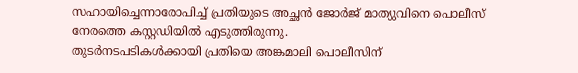സഹായിച്ചെന്നാരോപിച്ച് പ്രതിയുടെ അച്ഛൻ ജോർജ് മാത്യുവിനെ പൊലീസ് നേരത്തെ കസ്റ്റഡിയിൽ എടുത്തിരുന്നു.
തുടർനടപടികൾക്കായി പ്രതിയെ അങ്കമാലി പൊലീസിന്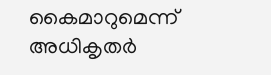കൈമാറുമെന്ന് അധികൃതർ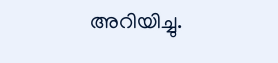അറിയിച്ചു.